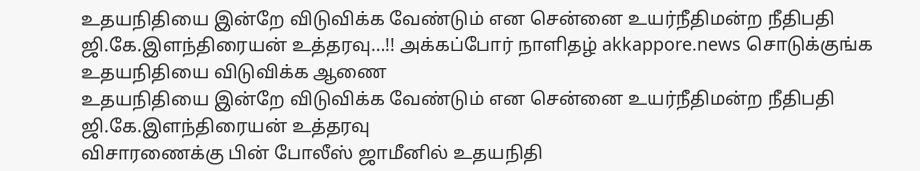உதயநிதியை இன்றே விடுவிக்க வேண்டும் என சென்னை உயர்நீதிமன்ற நீதிபதி ஜி.கே.இளந்திரையன் உத்தரவு…!! அக்கப்போர் நாளிதழ் akkappore.news சொடுக்குங்க
உதயநிதியை விடுவிக்க ஆணை
உதயநிதியை இன்றே விடுவிக்க வேண்டும் என சென்னை உயர்நீதிமன்ற நீதிபதி ஜி.கே.இளந்திரையன் உத்தரவு
விசாரணைக்கு பின் போலீஸ் ஜாமீனில் உதயநிதி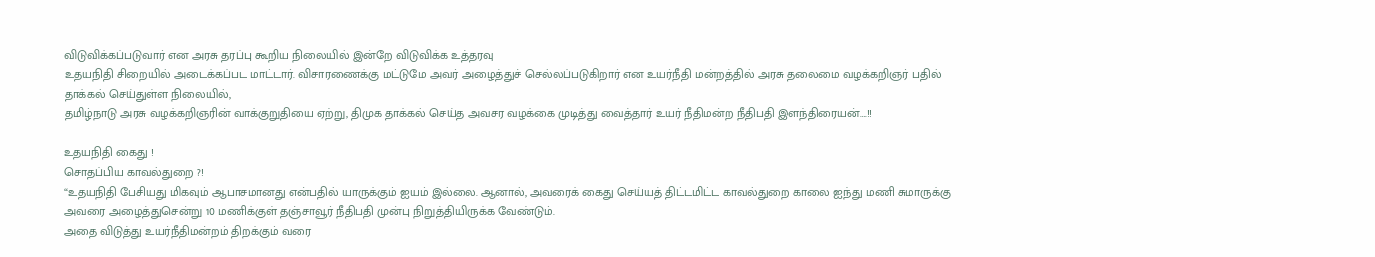விடுவிக்கப்படுவார் என அரசு தரப்பு கூறிய நிலையில் இன்றே விடுவிக்க உத்தரவு
உதயநிதி சிறையில் அடைக்கப்பட மாட்டார். விசாரணைக்கு மட்டுமே அவர் அழைத்துச் செல்லப்படுகிறார் என உயர்நீதி மன்றத்தில் அரசு தலைமை வழக்கறிஞர் பதில் தாக்கல் செய்துள்ள நிலையில்,
தமிழ்நாடு அரசு வழக்கறிஞரின் வாக்குறுதியை ஏற்று, திமுக தாக்கல் செய்த அவசர வழக்கை முடித்து வைத்தார் உயர் நீதிமன்ற நீதிபதி இளந்திரையன்….!!

உதயநிதி கைது !
சொதப்பிய காவல்துறை ?!
“உதயநிதி பேசியது மிகவும் ஆபாசமானது என்பதில் யாருக்கும் ஐயம் இல்லை. ஆனால், அவரைக் கைது செய்யத் திட்டமிட்ட காவல்துறை காலை ஐந்து மணி சுமாருக்கு அவரை அழைத்துசென்று 10 மணிக்குள் தஞ்சாவூர் நீதிபதி முன்பு நிறுத்தியிருக்க வேண்டும்.
அதை விடுத்து உயர்நீதிமன்றம் திறக்கும் வரை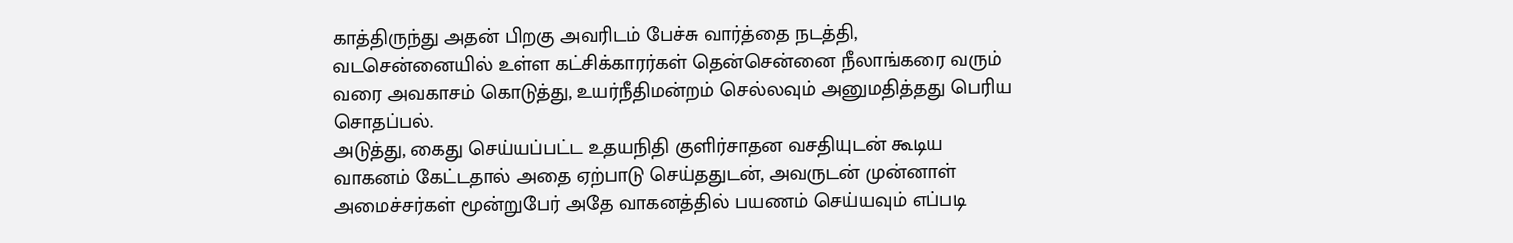காத்திருந்து அதன் பிறகு அவரிடம் பேச்சு வார்த்தை நடத்தி, வடசென்னையில் உள்ள கட்சிக்காரர்கள் தென்சென்னை நீலாங்கரை வரும் வரை அவகாசம் கொடுத்து, உயர்நீதிமன்றம் செல்லவும் அனுமதித்தது பெரிய சொதப்பல்.
அடுத்து, கைது செய்யப்பட்ட உதயநிதி குளிர்சாதன வசதியுடன் கூடிய வாகனம் கேட்டதால் அதை ஏற்பாடு செய்ததுடன், அவருடன் முன்னாள் அமைச்சர்கள் மூன்றுபேர் அதே வாகனத்தில் பயணம் செய்யவும் எப்படி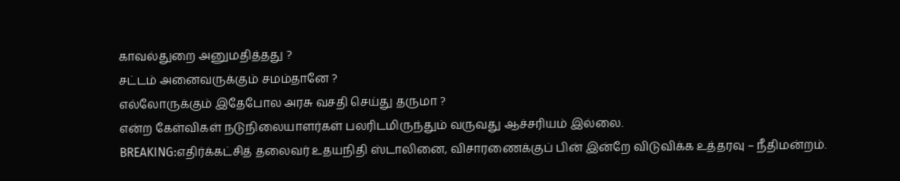காவல்துறை அனுமதித்தது ?
சட்டம் அனைவருக்கும் சமம்தானே ?
எல்லோருக்கும் இதேபோல அரசு வசதி செய்து தருமா ?
என்ற கேள்விகள் நடுநிலையாளர்கள் பலரிடமிருந்தும் வருவது ஆச்சரியம் இல்லை.
BREAKING:எதிர்க்கட்சித் தலைவர் உதயநிதி ஸ்டாலினை, விசாரணைக்குப் பின் இன்றே விடுவிக்க உத்தரவு – நீதிமன்றம்.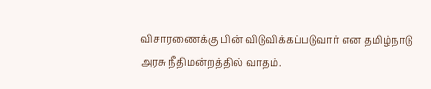விசாரணைக்கு பின் விடுவிக்கப்படுவார் என தமிழ்நாடு அரசு நீதிமன்றத்தில் வாதம்.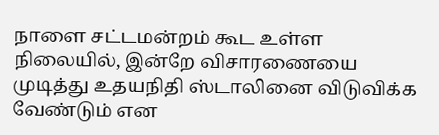நாளை சட்டமன்றம் கூட உள்ள நிலையில், இன்றே விசாரணையை முடித்து உதயநிதி ஸ்டாலினை விடுவிக்க வேண்டும் என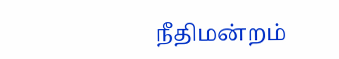நீதிமன்றம்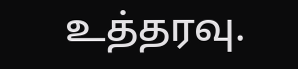உத்தரவு.